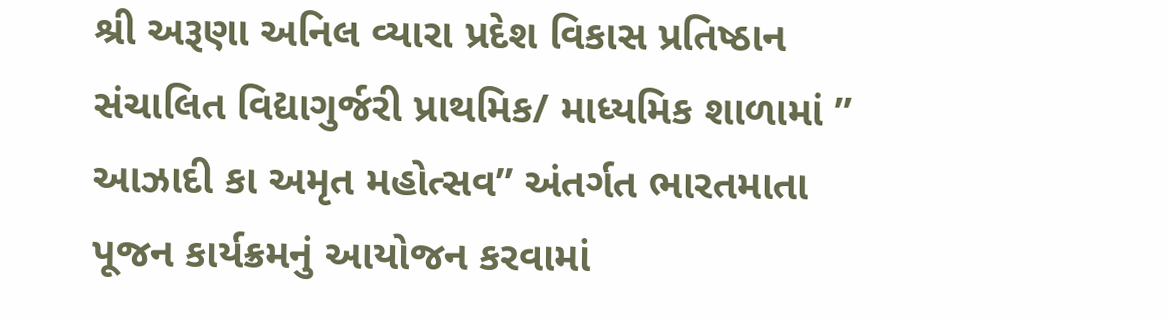શ્રી અરૂણા અનિલ વ્યારા પ્રદેશ વિકાસ પ્રતિષ્ઠાન સંચાલિત વિદ્યાગુર્જરી પ્રાથમિક/ માધ્યમિક શાળામાં ” આઝાદી કા અમૃત મહોત્સવ” અંતર્ગત ભારતમાતા પૂજન કાર્યક્રમનું આયોજન કરવામાં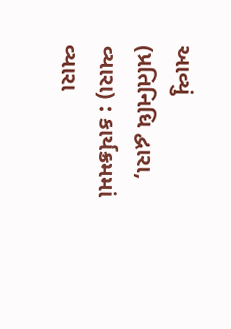આવ્યું
(પ્રતિનિધિ દ્વારા, વ્યારા) : કાર્યક્રમમાં વ્યારા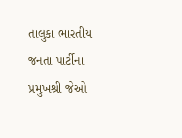તાલુકા ભારતીય જનતા પાર્ટીના પ્રમુખશ્રી જેઓ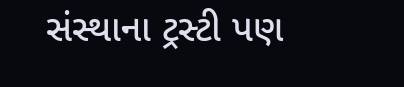સંસ્થાના ટ્રસ્ટી પણ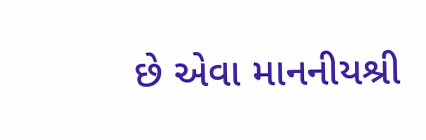છે એવા માનનીયશ્રી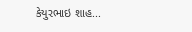કેયુરભાઇ શાહ...